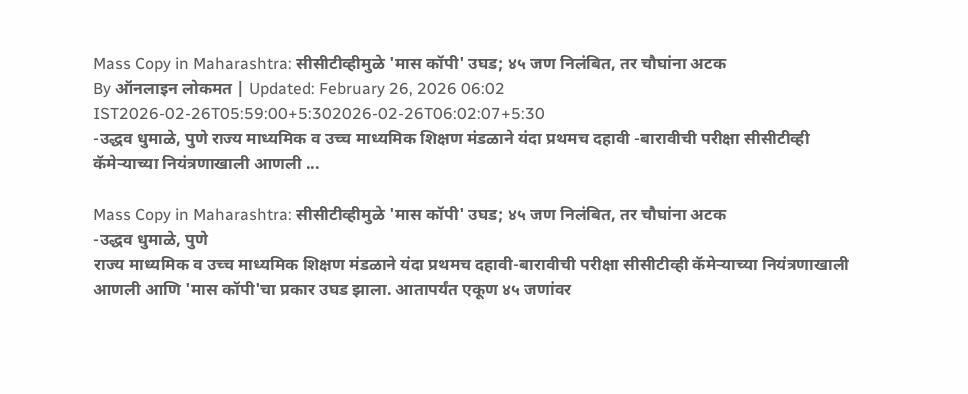Mass Copy in Maharashtra: सीसीटीव्हीमुळे 'मास कॉपी' उघड; ४५ जण निलंबित, तर चौघांना अटक
By ऑनलाइन लोकमत | Updated: February 26, 2026 06:02 IST2026-02-26T05:59:00+5:302026-02-26T06:02:07+5:30
-उद्धव धुमाळे, पुणे राज्य माध्यमिक व उच्च माध्यमिक शिक्षण मंडळाने यंदा प्रथमच दहावी -बारावीची परीक्षा सीसीटीव्ही कॅमेऱ्याच्या नियंत्रणाखाली आणली ...

Mass Copy in Maharashtra: सीसीटीव्हीमुळे 'मास कॉपी' उघड; ४५ जण निलंबित, तर चौघांना अटक
-उद्धव धुमाळे, पुणे
राज्य माध्यमिक व उच्च माध्यमिक शिक्षण मंडळाने यंदा प्रथमच दहावी-बारावीची परीक्षा सीसीटीव्ही कॅमेऱ्याच्या नियंत्रणाखाली आणली आणि 'मास कॉपी'चा प्रकार उघड झाला. आतापर्यंत एकूण ४५ जणांवर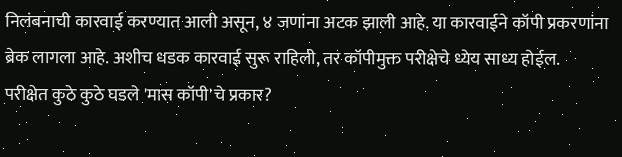निलंबनाची कारवाई करण्यात आली असून, ४ जणांना अटक झाली आहे. या कारवाईने कॉपी प्रकरणांना ब्रेक लागला आहे. अशीच धडक कारवाई सुरू राहिली, तर कॉपीमुक्त परीक्षेचे ध्येय साध्य होईल.
परीक्षेत कुठे कुठे घडले 'मास कॉपी'चे प्रकार?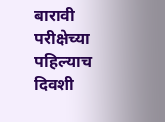बारावी परीक्षेच्या पहिल्याच दिवशी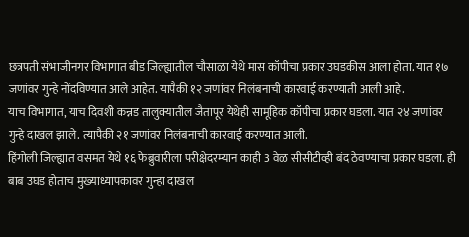छत्रपती संभाजीनगर विभागात बीड जिल्ह्यातील चौसाळा येथे मास कॉपीचा प्रकार उघडकीस आला होता. यात १७ जणांवर गुन्हे नोंदविण्यात आले आहेत. यापैकी १२ जणांवर निलंबनाची कारवाई करण्याती आली आहे.
याच विभागात, याच दिवशी कन्नड तालुक्यातील जैतापूर येथेही सामूहिक कॉपीचा प्रकार घडला. यात २४ जणांवर गुन्हे दाखल झाले. त्यापैकी २१ जणांवर निलंबनाची कारवाई करण्यात आली.
हिंगोली जिल्ह्यात वसमत येथे १६ फेब्रुवारीला परीक्षेदरम्यान काही 3 वेळ सीसीटीव्ही बंद ठेवण्याचा प्रकार घडला. ही बाब उघड होताच मुख्याध्यापकावर गुन्हा दाखल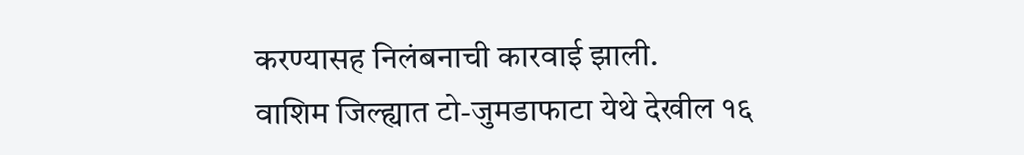करण्यासह निलंबनाची कारवाई झाली.
वाशिम जिल्ह्यात टो-जुमडाफाटा येथे देखील १६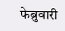फेब्रुवारी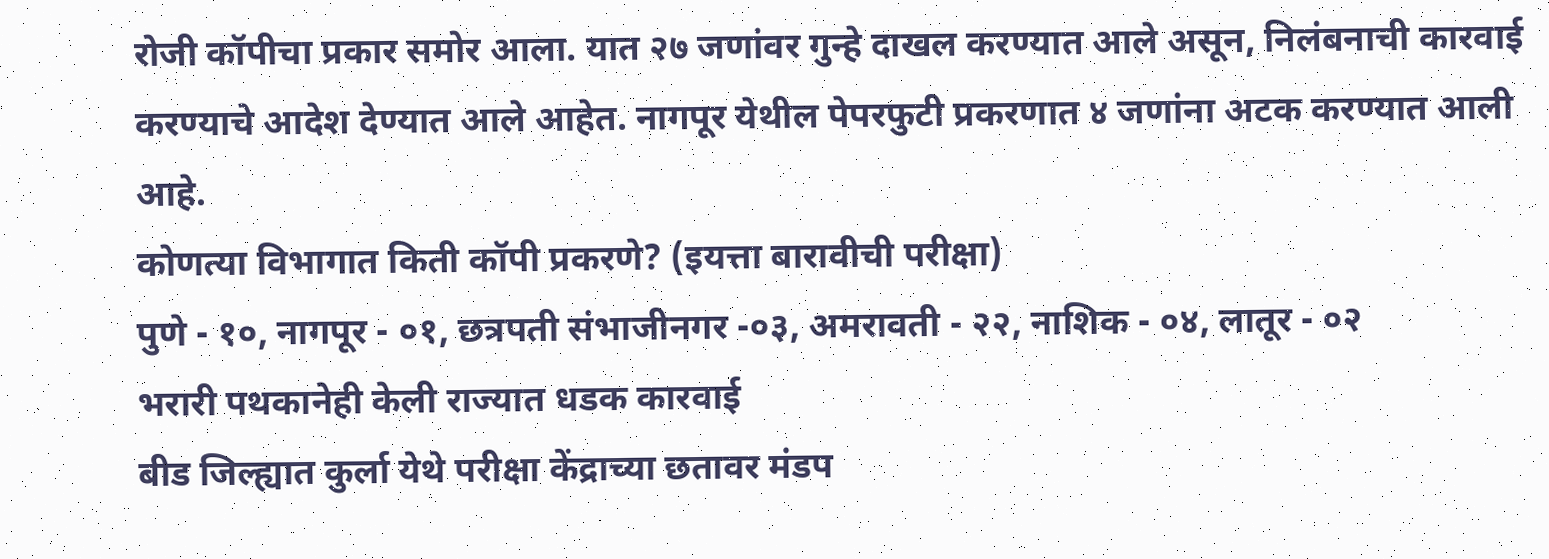रोजी कॉपीचा प्रकार समोर आला. यात २७ जणांवर गुन्हे दाखल करण्यात आले असून, निलंबनाची कारवाई करण्याचे आदेश देण्यात आले आहेत. नागपूर येथील पेपरफुटी प्रकरणात ४ जणांना अटक करण्यात आली आहे.
कोणत्या विभागात किती कॉपी प्रकरणे? (इयत्ता बारावीची परीक्षा)
पुणे - १०, नागपूर - ०१, छत्रपती संभाजीनगर -०३, अमरावती - २२, नाशिक - ०४, लातूर - ०२
भरारी पथकानेही केली राज्यात धडक कारवाई
बीड जिल्ह्यात कुर्ला येथे परीक्षा केंद्राच्या छतावर मंडप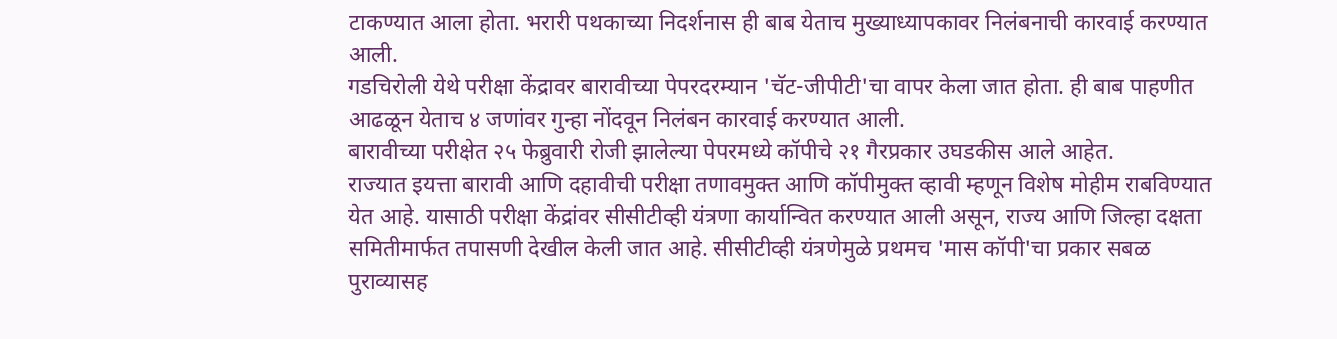टाकण्यात आला होता. भरारी पथकाच्या निदर्शनास ही बाब येताच मुख्याध्यापकावर निलंबनाची कारवाई करण्यात आली.
गडचिरोली येथे परीक्षा केंद्रावर बारावीच्या पेपरदरम्यान 'चॅट-जीपीटी'चा वापर केला जात होता. ही बाब पाहणीत आढळून येताच ४ जणांवर गुन्हा नोंदवून निलंबन कारवाई करण्यात आली.
बारावीच्या परीक्षेत २५ फेब्रुवारी रोजी झालेल्या पेपरमध्ये कॉपीचे २१ गैरप्रकार उघडकीस आले आहेत.
राज्यात इयत्ता बारावी आणि दहावीची परीक्षा तणावमुक्त आणि कॉपीमुक्त व्हावी म्हणून विशेष मोहीम राबविण्यात येत आहे. यासाठी परीक्षा केंद्रांवर सीसीटीव्ही यंत्रणा कार्यान्वित करण्यात आली असून, राज्य आणि जिल्हा दक्षता समितीमार्फत तपासणी देखील केली जात आहे. सीसीटीव्ही यंत्रणेमुळे प्रथमच 'मास कॉपी'चा प्रकार सबळ पुराव्यासह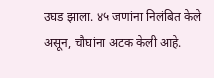उघड झाला. ४५ जणांना निलंबित केले असून, चौघांना अटक केली आहे.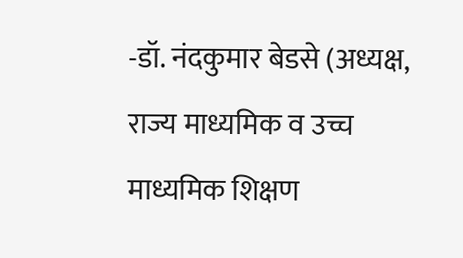-डॉ. नंदकुमार बेडसे (अध्यक्ष, राज्य माध्यमिक व उच्च माध्यमिक शिक्षण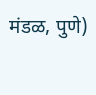मंडळ, पुणे)